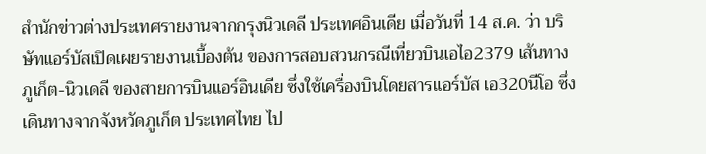สำนักข่าวต่างประเทศรายงานจากกรุงนิวเดลี ประเทศอินเดีย เมื่อวันที่ 14 ส.ค. ว่า บริษัทแอร์บัสเปิดเผยรายงานเบื้องต้น ของการสอบสวนกรณีเที่ยวบินเอไอ2379 เส้นทางภูเก็ต-นิวเดลี ของสายการบินแอร์อินเดีย ซึ่งใช้เครื่องบินโดยสารแอร์บัส เอ320นีโอ ซึ่งเดินทางจากจังหวัดภูเก็ต ประเทศไทย ไป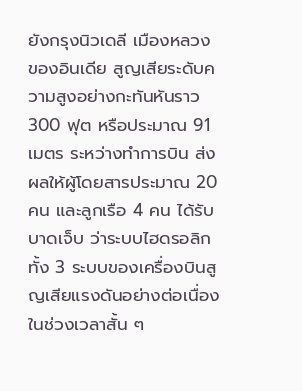ยังกรุงนิวเดลี เมืองหลวงของอินเดีย สูญเสียระดับความสูงอย่างกะทันหันราว 300 ฟุต หรือประมาณ 91 เมตร ระหว่างทำการบิน ส่งผลให้ผู้โดยสารประมาณ 20 คน และลูกเรือ 4 คน ได้รับบาดเจ็บ ว่าระบบไฮดรอลิกทั้ง 3 ระบบของเครื่องบินสูญเสียแรงดันอย่างต่อเนื่องในช่วงเวลาสั้น ๆ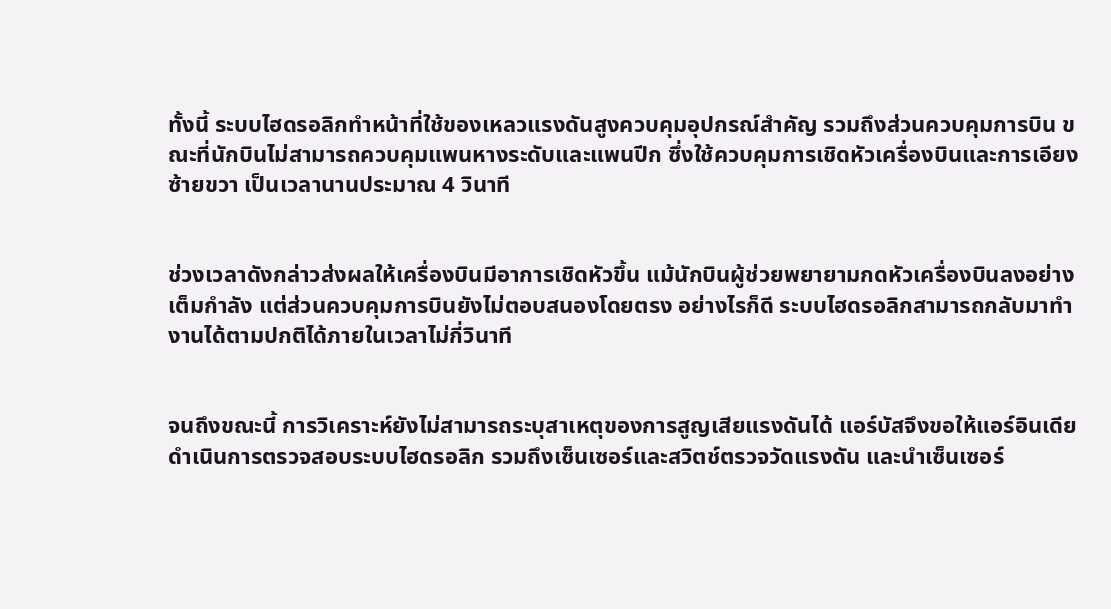ทั้งนี้ ระบบไฮดรอลิกทำหน้าที่ใช้ของเหลวแรงดันสูงควบคุมอุปกรณ์สำคัญ รวมถึงส่วนควบคุมการบิน ขณะที่นักบินไม่สามารถควบคุมแพนหางระดับและแพนปีก ซึ่งใช้ควบคุมการเชิดหัวเครื่องบินและการเอียงซ้ายขวา เป็นเวลานานประมาณ 4 วินาที


ช่วงเวลาดังกล่าวส่งผลให้เครื่องบินมีอาการเชิดหัวขึ้น แม้นักบินผู้ช่วยพยายามกดหัวเครื่องบินลงอย่างเต็มกำลัง แต่ส่วนควบคุมการบินยังไม่ตอบสนองโดยตรง อย่างไรก็ดี ระบบไฮดรอลิกสามารถกลับมาทำงานได้ตามปกติได้ภายในเวลาไม่กี่วินาที


จนถึงขณะนี้ การวิเคราะห์ยังไม่สามารถระบุสาเหตุของการสูญเสียแรงดันได้ แอร์บัสจึงขอให้แอร์อินเดียดำเนินการตรวจสอบระบบไฮดรอลิก รวมถึงเซ็นเซอร์และสวิตช์ตรวจวัดแรงดัน และนำเซ็นเซอร์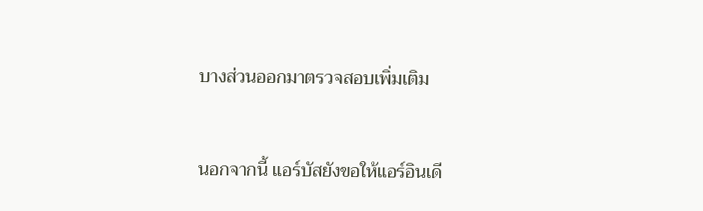บางส่วนออกมาตรวจสอบเพิ่มเติม


นอกจากนี้ แอร์บัสยังขอให้แอร์อินเดี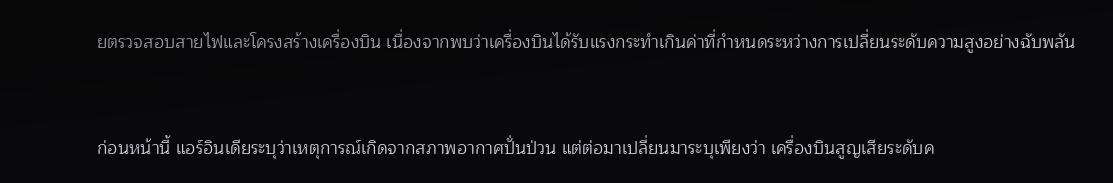ยตรวจสอบสายไฟและโครงสร้างเครื่องบิน เนื่องจากพบว่าเครื่องบินได้รับแรงกระทำเกินค่าที่กำหนดระหว่างการเปลี่ยนระดับความสูงอย่างฉับพลัน


ก่อนหน้านี้ แอร์อินเดียระบุว่าเหตุการณ์เกิดจากสภาพอากาศปั่นป่วน แต่ต่อมาเปลี่ยนมาระบุเพียงว่า เครื่องบินสูญเสียระดับค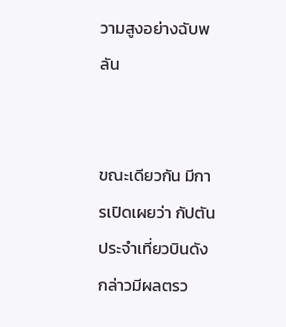วามสูงอย่างฉับพลัน


ขณะเดียวกัน มีการเปิดเผยว่า กัปตันประจำเที่ยวบินดังกล่าวมีผลตรว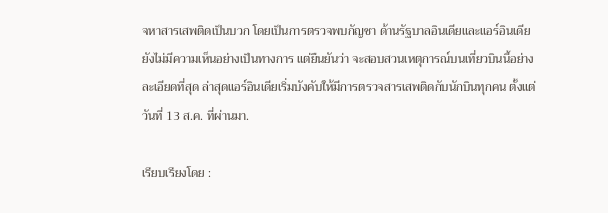จหาสารเสพติดเป็นบวก โดยเป็นการตรวจพบกัญชา ด้านรัฐบาลอินเดียและแอร์อินเดียยังไม่มีความเห็นอย่างเป็นทางการ แต่ยืนยันว่า จะสอบสวนเหตุการณ์บนเที่ยวบินนี้อย่างละเอียดที่สุด ล่าสุดแอร์อินเดียเริ่มบังคับให้มีการตรวจสารเสพติดกับนักบินทุกคน ตั้งแต่วันที่ 13 ส.ค. ที่ผ่านมา.

เรียบเรียงโดย :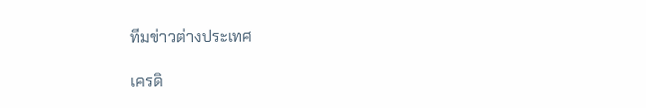ทีมข่าวต่างประเทศ

เครดิ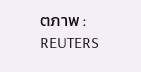ตภาพ : REUTERS